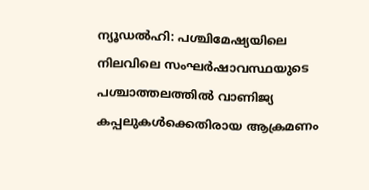ന്യൂഡൽഹി: പശ്ചിമേഷ്യയിലെ നിലവിലെ സംഘർഷാവസ്ഥയുടെ പശ്ചാത്തലത്തിൽ വാണിജ്യ കപ്പലുകൾക്കെതിരായ ആക്രമണം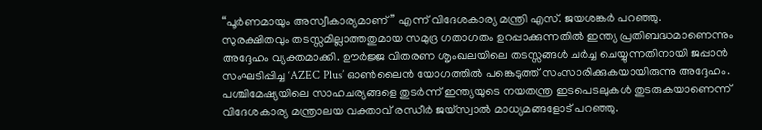“പൂർണമായും അസ്വീകാര്യമാണ്” എന്ന് വിദേശകാര്യ മന്ത്രി എസ്. ജയശങ്കർ പറഞ്ഞു.
സുരക്ഷിതവും തടസ്സമില്ലാത്തതുമായ സമുദ്ര ഗതാഗതം ഉറപ്പാക്കുന്നതിൽ ഇന്ത്യ പ്രതിബദ്ധമാണെന്നും അദ്ദേഹം വ്യക്തമാക്കി. ഊർജ്ജ വിതരണ ശൃംഖലയിലെ തടസ്സങ്ങൾ ചർച്ച ചെയ്യുന്നതിനായി ജപ്പാൻ സംഘടിപ്പിച്ച ‘AZEC Plus’ ഓൺലൈൻ യോഗത്തിൽ പങ്കെടുത്ത് സംസാരിക്കുകയായിരുന്നു അദ്ദേഹം.
പശ്ചിമേഷ്യയിലെ സാഹചര്യങ്ങളെ തുടർന്ന് ഇന്ത്യയുടെ നയതന്ത്ര ഇടപെടലുകൾ തുടരുകയാണെന്ന് വിദേശകാര്യ മന്ത്രാലയ വക്താവ് രന്ധീർ ജയ്സ്വാൽ മാധ്യമങ്ങളോട് പറഞ്ഞു.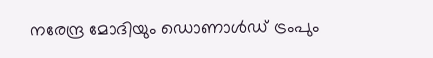നരേന്ദ്ര മോദിയും ഡൊണാൾഡ് ട്രംപും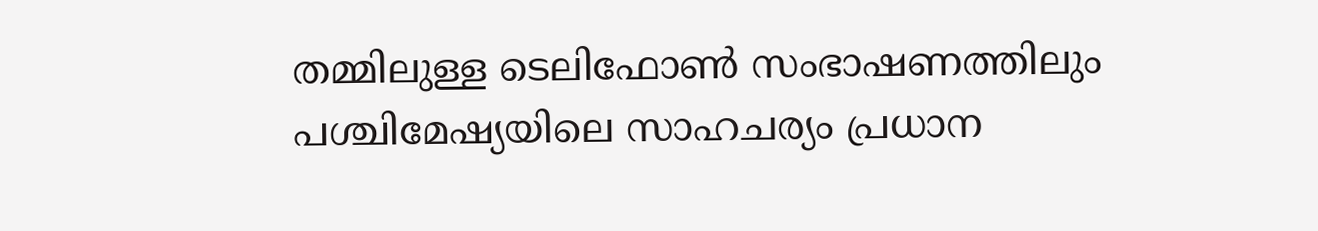തമ്മിലുള്ള ടെലിഫോൺ സംഭാഷണത്തിലും പശ്ചിമേഷ്യയിലെ സാഹചര്യം പ്രധാന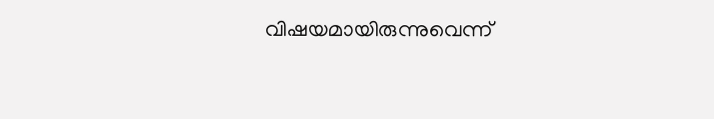വിഷയമായിരുന്നുവെന്ന്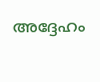അദ്ദേഹം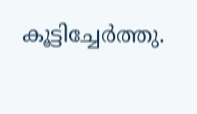കൂട്ടിച്ചേർത്തു.